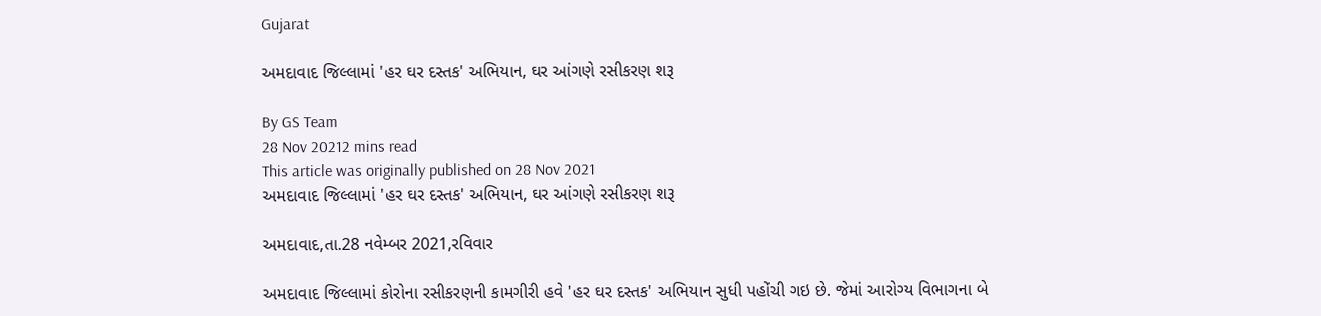Gujarat

અમદાવાદ જિલ્લામાં 'હર ઘર દસ્તક' અભિયાન, ઘર આંગણે રસીકરણ શરૂ

By GS Team
28 Nov 20212 mins read
This article was originally published on 28 Nov 2021
અમદાવાદ જિલ્લામાં 'હર ઘર દસ્તક' અભિયાન, ઘર આંગણે રસીકરણ શરૂ

અમદાવાદ,તા.28 નવેમ્બર 2021,રવિવાર

અમદાવાદ જિલ્લામાં કોરોના રસીકરણની કામગીરી હવે 'હર ઘર દસ્તક' અભિયાન સુધી પહોંચી ગઇ છે. જેમાં આરોગ્ય વિભાગના બે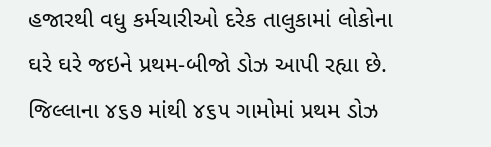હજારથી વધુ કર્મચારીઓ દરેક તાલુકામાં લોકોના ઘરે ઘરે જઇને પ્રથમ-બીજો ડોઝ આપી રહ્યા છે. જિલ્લાના ૪૬૭ માંથી ૪૬૫ ગામોમાં પ્રથમ ડોઝ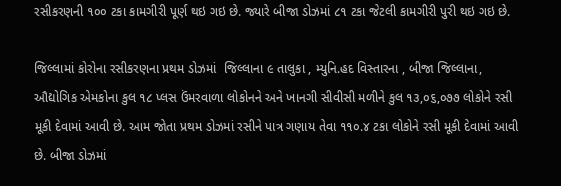રસીકરણની ૧૦૦ ટકા કામગીરી પૂર્ણ થઇ ગઇ છે. જ્યારે બીજા ડોઝમાં ૮૧ ટકા જેટલી કામગીરી પુરી થઇ ગઇ છે.

જિલ્લામાં કોરોના રસીકરણના પ્રથમ ડોઝમાં  જિલ્લાના ૯ તાલુકા , મ્યુનિ.હદ વિસ્તારના , બીજા જિલ્લાના, ઔદ્યોગિક એમકોના કુલ ૧૮ પ્લસ ઉંમરવાળા લોકોનને અને ખાનગી સીવીસી મળીને કુલ ૧૩,૦૬,૦૭૭ લોકોને રસી મૂકી દેવામાં આવી છે. આમ જોતા પ્રથમ ડોઝમાં રસીને પાત્ર ગણાય તેવા ૧૧૦.૪ ટકા લોકોને રસી મૂકી દેવામાં આવી છે. બીજા ડોઝમાં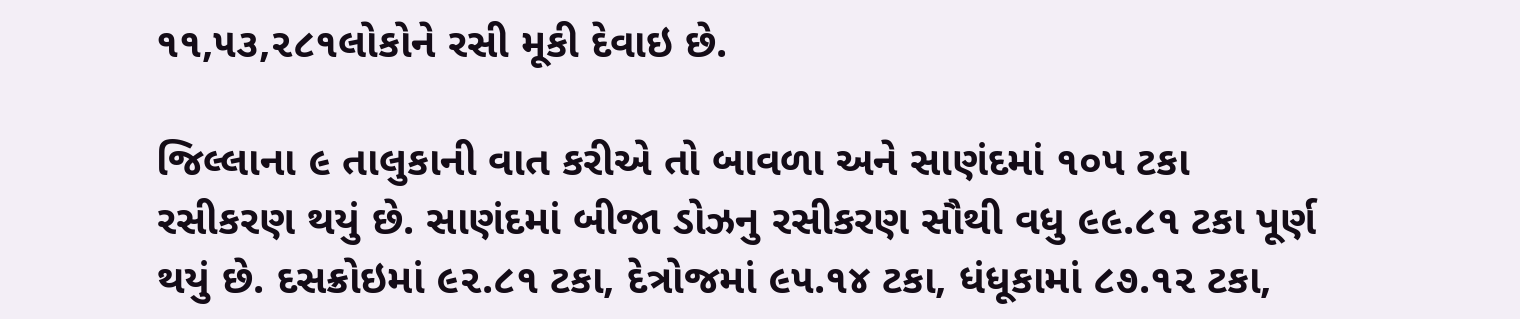૧૧,૫૩,૨૮૧લોકોને રસી મૂકી દેવાઇ છે.

જિલ્લાના ૯ તાલુકાની વાત કરીએ તો બાવળા અને સાણંદમાં ૧૦૫ ટકા રસીકરણ થયું છે. સાણંદમાં બીજા ડોઝનુ રસીકરણ સૌથી વધુ ૯૯.૮૧ ટકા પૂર્ણ થયું છે. દસક્રોઇમાં ૯૨.૮૧ ટકા, દેત્રોજમાં ૯૫.૧૪ ટકા, ધંધૂકામાં ૮૭.૧૨ ટકા,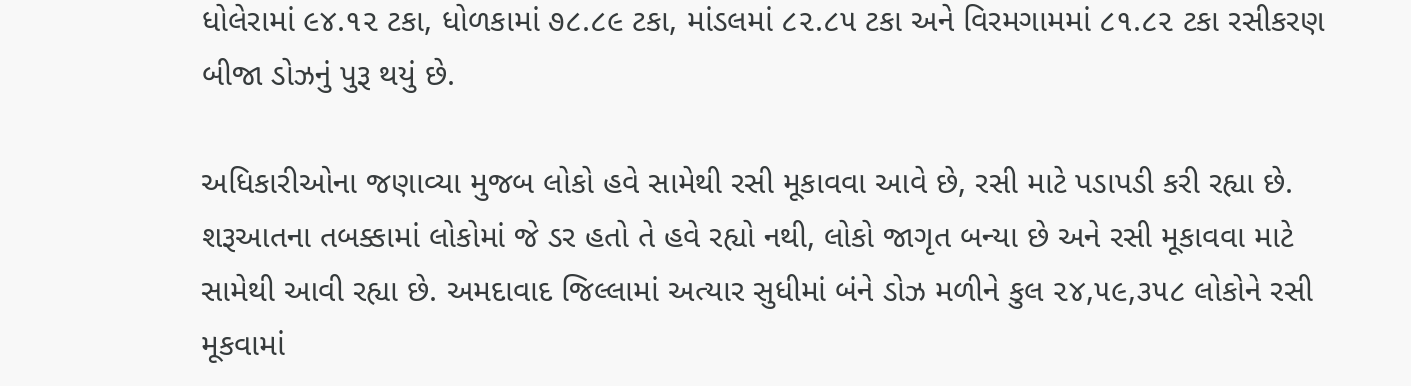ધોલેરામાં ૯૪.૧૨ ટકા, ધોળકામાં ૭૮.૮૯ ટકા, માંડલમાં ૮૨.૮૫ ટકા અને વિરમગામમાં ૮૧.૮૨ ટકા રસીકરણ બીજા ડોઝનું પુરૂ થયું છે.

અધિકારીઓના જણાવ્યા મુજબ લોકો હવે સામેથી રસી મૂકાવવા આવે છે, રસી માટે પડાપડી કરી રહ્યા છે. શરૂઆતના તબક્કામાં લોકોમાં જે ડર હતો તે હવે રહ્યો નથી, લોકો જાગૃત બન્યા છે અને રસી મૂકાવવા માટે સામેથી આવી રહ્યા છે. અમદાવાદ જિલ્લામાં અત્યાર સુધીમાં બંને ડોઝ મળીને કુલ ૨૪,૫૯,૩૫૮ લોકોને રસી મૂકવામાં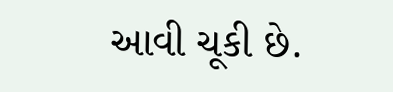આવી ચૂકી છે.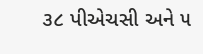૩૮ પીએચસી અને ૫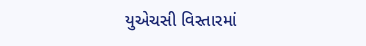યુએચસી વિસ્તારમાં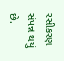રસીકરણ સંપન્ન થયું છે.